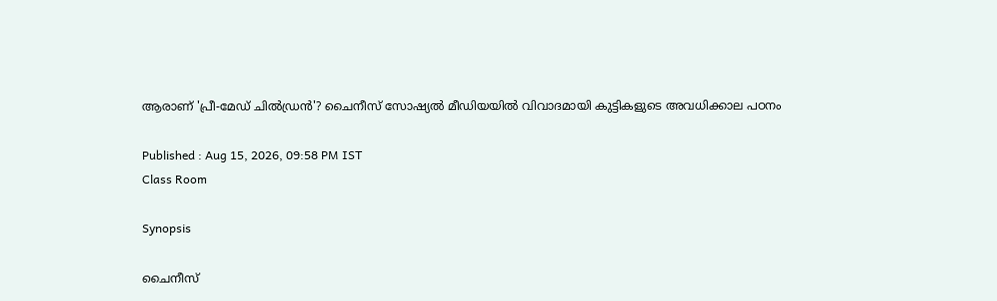ആരാണ് 'പ്രീ-മേഡ് ചിൽഡ്രൻ'? ചൈനീസ് സോഷ്യൽ മീഡിയയിൽ വിവാദമായി കുട്ടികളുടെ അവധിക്കാല പഠനം

Published : Aug 15, 2026, 09:58 PM IST
Class Room

Synopsis

ചൈനീസ്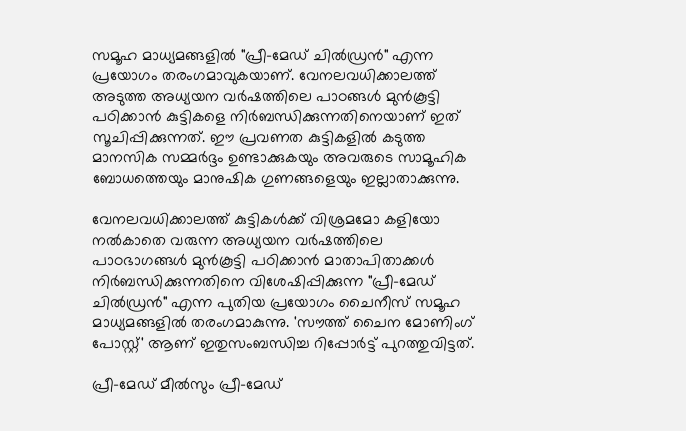സമൂഹ മാധ്യമങ്ങളിൽ "പ്രീ-മേഡ് ചിൽഡ്രൻ" എന്ന പ്രയോഗം തരംഗമാവുകയാണ്. വേനലവധിക്കാലത്ത് അടുത്ത അധ്യയന വർഷത്തിലെ പാഠങ്ങൾ മുൻകൂട്ടി പഠിക്കാൻ കുട്ടികളെ നിർബന്ധിക്കുന്നതിനെയാണ് ഇത് സൂചിപ്പിക്കുന്നത്. ഈ പ്രവണത കുട്ടികളിൽ കടുത്ത മാനസിക സമ്മർദ്ദം ഉണ്ടാക്കുകയും അവരുടെ സാമൂഹിക ബോധത്തെയും മാനുഷിക ഗുണങ്ങളെയും ഇല്ലാതാക്കുന്നു.

വേനലവധിക്കാലത്ത് കുട്ടികൾക്ക് വിശ്രമമോ കളിയോ നൽകാതെ വരുന്ന അധ്യയന വർഷത്തിലെ പാഠഭാഗങ്ങൾ മുൻകൂട്ടി പഠിക്കാൻ മാതാപിതാക്കൾ നിർബന്ധിക്കുന്നതിനെ വിശേഷിപ്പിക്കുന്ന "പ്രീ-മേഡ് ചിൽഡ്രൻ" എന്ന പുതിയ പ്രയോഗം ചൈനീസ് സമൂഹ മാധ്യമങ്ങളിൽ തരംഗമാകുന്നു. 'സൗത്ത് ചൈന മോണിംഗ് പോസ്റ്റ്' ആണ് ഇതുസംബന്ധിച്ച റിപ്പോർട്ട് പുറത്തുവിട്ടത്.

പ്രീ-മേഡ് മീൽസും പ്രീ-മേഡ്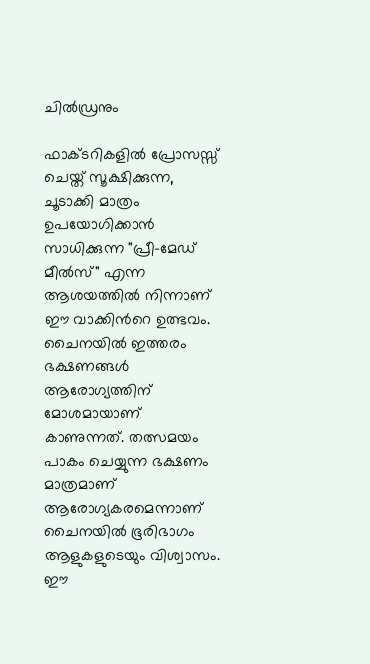ചിൽഡ്രനും

ഫാക്ടറികളിൽ പ്രോസസ്സ് ചെയ്ത് സൂക്ഷിക്കുന്ന, ചൂടാക്കി മാത്രം ഉപയോഗിക്കാൻ സാധിക്കുന്ന "പ്രീ-മേഡ് മീൽസ്" എന്ന ആശയത്തിൽ നിന്നാണ് ഈ വാക്കിന്‍റെ ഉത്ഭവം. ചൈനയിൽ ഇത്തരം ഭക്ഷണങ്ങൾ ആരോഗ്യത്തിന് മോശമായാണ് കാണുന്നത്. തത്സമയം പാകം ചെയ്യുന്ന ഭക്ഷണം മാത്രമാണ് ആരോഗ്യകരമെന്നാണ് ചൈനയിൽ ഭൂരിഭാഗം ആളുകളുടെയും വിശ്വാസം. ഈ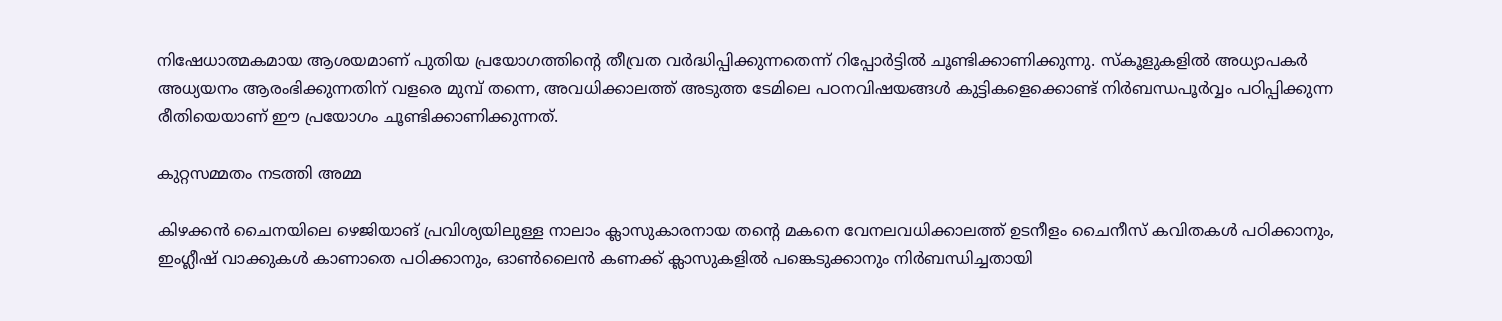നിഷേധാത്മകമായ ആശയമാണ് പുതിയ പ്രയോഗത്തിന്‍റെ തീവ്രത വർദ്ധിപ്പിക്കുന്നതെന്ന് റിപ്പോർട്ടിൽ ചൂണ്ടിക്കാണിക്കുന്നു. സ്കൂളുകളിൽ അധ്യാപകർ അധ്യയനം ആരംഭിക്കുന്നതിന് വളരെ മുമ്പ് തന്നെ, അവധിക്കാലത്ത് അടുത്ത ടേമിലെ പഠനവിഷയങ്ങൾ കുട്ടികളെക്കൊണ്ട് നിർബന്ധപൂർവ്വം പഠിപ്പിക്കുന്ന രീതിയെയാണ് ഈ പ്രയോഗം ചൂണ്ടിക്കാണിക്കുന്നത്.

കുറ്റസമ്മതം നടത്തി അമ്മ

കിഴക്കൻ ചൈനയിലെ ഴെജിയാങ് പ്രവിശ്യയിലുള്ള നാലാം ക്ലാസുകാരനായ തന്‍റെ മകനെ വേനലവധിക്കാലത്ത് ഉടനീളം ചൈനീസ് കവിതകൾ പഠിക്കാനും, ഇംഗ്ലീഷ് വാക്കുകൾ കാണാതെ പഠിക്കാനും, ഓൺലൈൻ കണക്ക് ക്ലാസുകളിൽ പങ്കെടുക്കാനും നിർബന്ധിച്ചതായി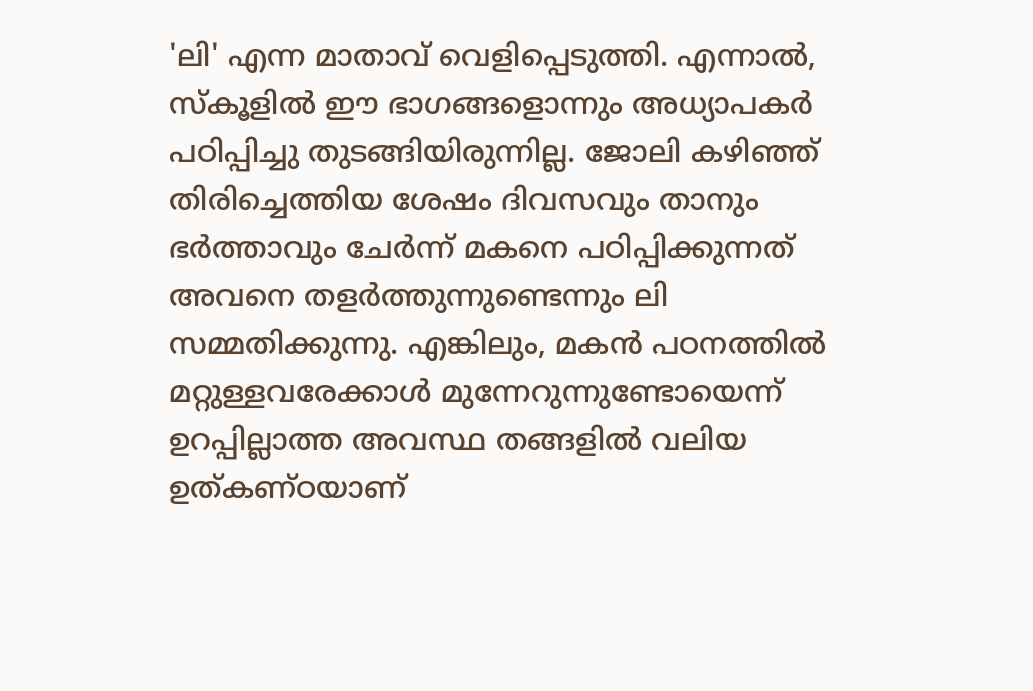'ലി' എന്ന മാതാവ് വെളിപ്പെടുത്തി. എന്നാൽ, സ്കൂളിൽ ഈ ഭാഗങ്ങളൊന്നും അധ്യാപകർ പഠിപ്പിച്ചു തുടങ്ങിയിരുന്നില്ല. ജോലി കഴിഞ്ഞ് തിരിച്ചെത്തിയ ശേഷം ദിവസവും താനും ഭർത്താവും ചേർന്ന് മകനെ പഠിപ്പിക്കുന്നത് അവനെ തളർത്തുന്നുണ്ടെന്നും ലി സമ്മതിക്കുന്നു. എങ്കിലും, മകൻ പഠനത്തിൽ മറ്റുള്ളവരേക്കാൾ മുന്നേറുന്നുണ്ടോയെന്ന് ഉറപ്പില്ലാത്ത അവസ്ഥ തങ്ങളിൽ വലിയ ഉത്കണ്ഠയാണ്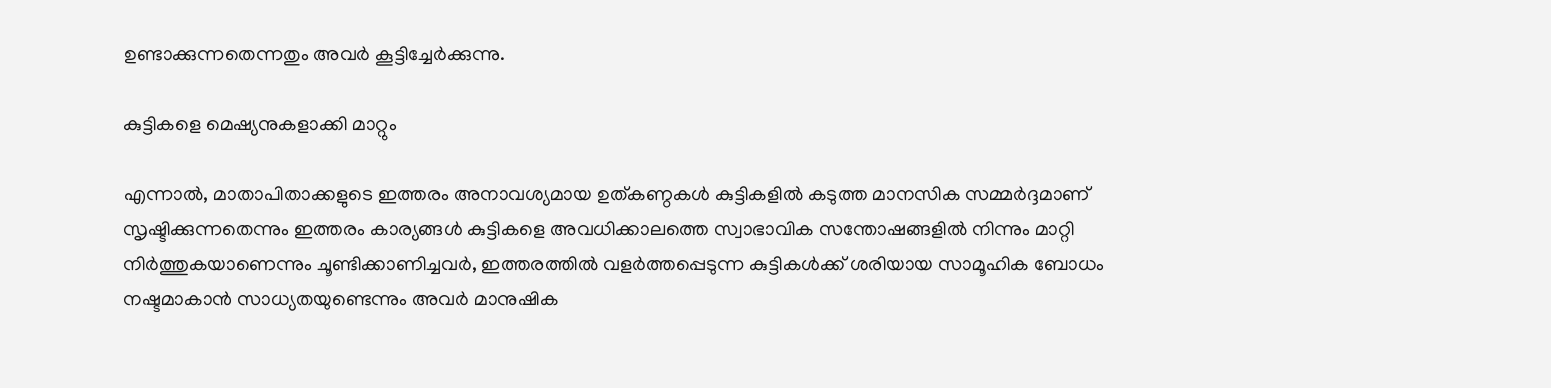ഉണ്ടാക്കുന്നതെന്നതും അവർ കൂട്ടിച്ചേർക്കുന്നു.

കുട്ടികളെ മെഷ്യനുകളാക്കി മാറ്റും

എന്നാൽ, മാതാപിതാക്കളുടെ ഇത്തരം അനാവശ്യമായ ഉത്കണ്ഠകൾ കുട്ടികളിൽ കടുത്ത മാനസിക സമ്മർദ്ദമാണ് സൃഷ്ടിക്കുന്നതെന്നും ഇത്തരം കാര്യങ്ങൾ കുട്ടികളെ അവധിക്കാലത്തെ സ്വാഭാവിക സന്തോഷങ്ങളിൽ നിന്നും മാറ്റി നിർത്തുകയാണെന്നും ചൂണ്ടിക്കാണിച്ചവ‍‍ർ, ഇത്തരത്തിൽ വളർത്തപ്പെടുന്ന കുട്ടികൾക്ക് ശരിയായ സാമൂഹിക ബോധം നഷ്ടമാകാൻ സാധ്യതയുണ്ടെന്നും അവർ മാനുഷിക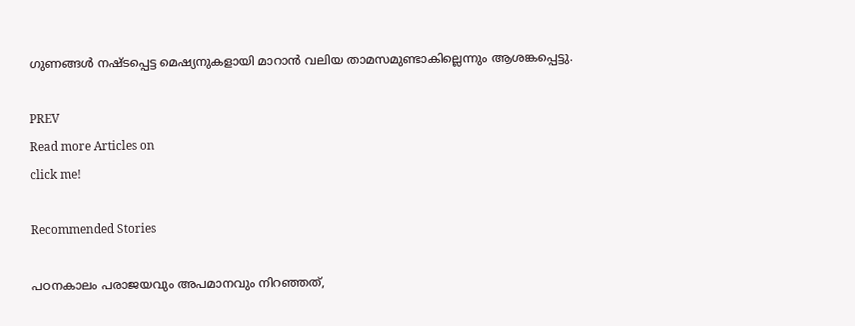ഗുണങ്ങൾ നഷ്ടപ്പെട്ട മെഷ്യനുകളായി മാറാൻ വലിയ താമസമുണ്ടാകില്ലെന്നും ആശങ്കപ്പെട്ടു.

PREV
Read more Articles on
click me!

Recommended Stories

പഠനകാലം പരാജയവും അപമാനവും നിറഞ്ഞത്,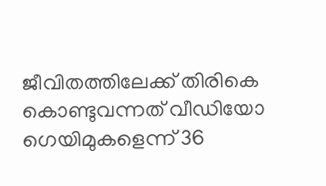ജീവിതത്തിലേക്ക് തിരികെ കൊണ്ടുവന്നത് വീഡിയോ ഗെയിമുകളെന്ന് 36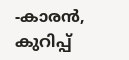-കാരൻ, കുറിപ്പ്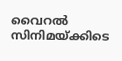വൈറൽ
സിനിമയ്ക്കിടെ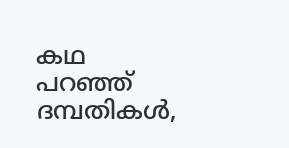കഥ പറഞ്ഞ് ദമ്പതികൾ,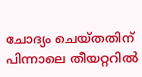ചോദ്യം ചെയ്തതിന് പിന്നാലെ തീയറ്ററിൽ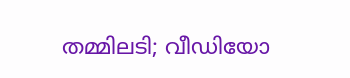തമ്മിലടി; വീഡിയോ